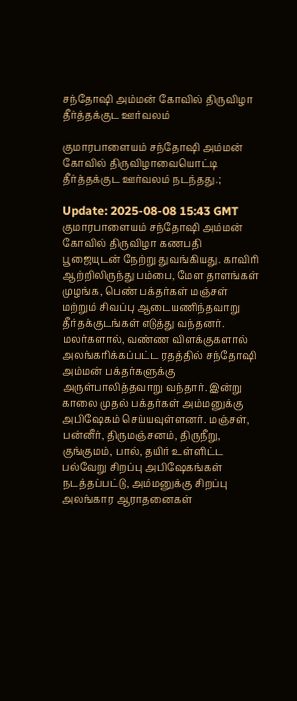சந்தோஷி அம்மன் கோவில் திருவிழா தீர்த்தக்குட ஊர்வலம்

குமாரபாளையம் சந்தோஷி அம்மன் கோவில் திருவிழாவையொட்டி தீர்த்தக்குட ஊர்வலம் நடந்தது.;

Update: 2025-08-08 15:43 GMT
குமாரபாளையம் சந்தோஷி அம்மன் கோவில் திருவிழா கணபதி பூஜையுடன் நேற்று துவங்கியது. காவிரி ஆற்றிலிருந்து பம்பை, மேள தாளங்கள் முழங்க, பெண் பக்தர்கள் மஞ்சள் மற்றும் சிவப்பு ஆடையணிந்தவாறு தீர்தக்குடங்கள் எடுத்து வந்தனர். மலர்களால், வண்ண விளக்குகளால் அலங்கரிக்கப்பட்ட ரதத்தில் சந்தோஷி அம்மன் பக்தர்களுக்கு அருள்பாலித்தவாறு வந்தார். இன்று காலை முதல் பக்தர்கள் அம்மனுக்கு அபிஷேகம் செய்யவுள்ளனர். மஞ்சள், பன்னீர், திருமஞ்சனம், திருநீறு, குங்குமம், பால், தயிர் உள்ளிட்ட பல்வேறு சிறப்பு அபிஷேகங்கள் நடத்தப்பட்டு, அம்மனுக்கு சிறப்பு அலங்கார ஆராதனைகள்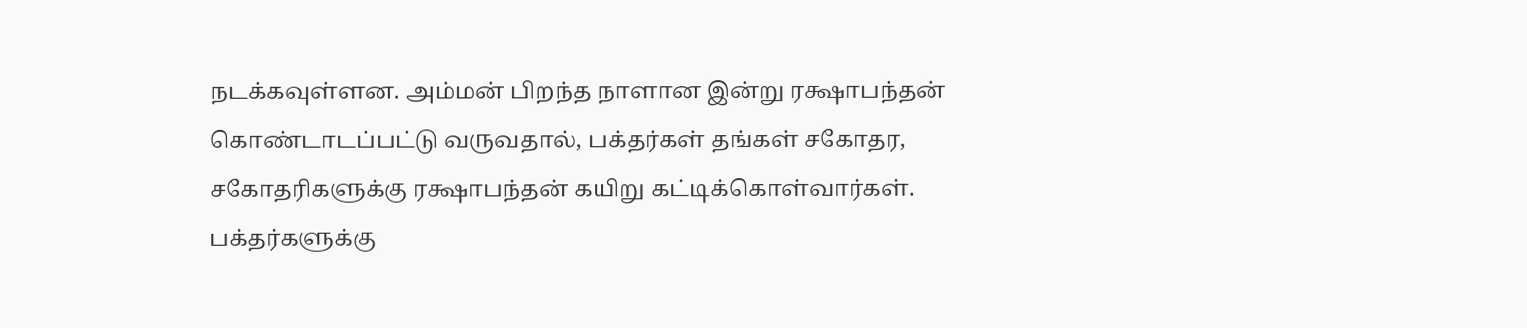நடக்கவுள்ளன. அம்மன் பிறந்த நாளான இன்று ரக்ஷாபந்தன் கொண்டாடப்பட்டு வருவதால், பக்தர்கள் தங்கள் சகோதர, சகோதரிகளுக்கு ரக்ஷாபந்தன் கயிறு கட்டிக்கொள்வார்கள். பக்தர்களுக்கு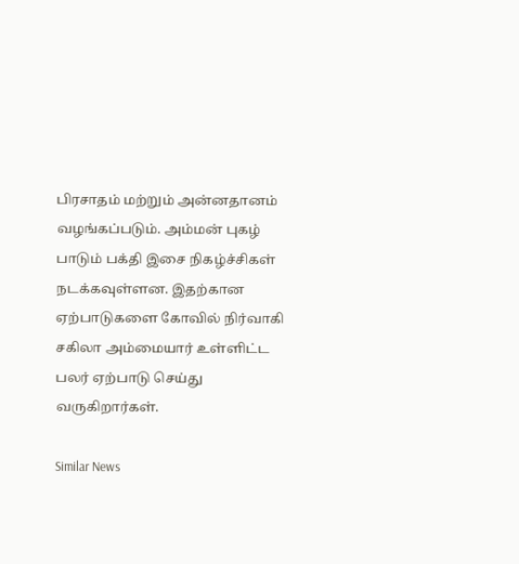பிரசாதம் மற்றும் அன்னதானம் வழங்கப்படும். அம்மன் புகழ் பாடும் பக்தி இசை நிகழ்ச்சிகள் நடக்கவுள்ளன. இதற்கான ஏற்பாடுகளை கோவில் நிர்வாகி சகிலா அம்மையார் உள்ளிட்ட பலர் ஏற்பாடு செய்து வருகிறார்கள்.

Similar News